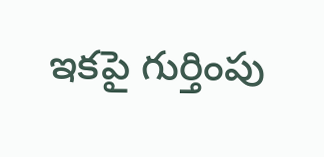ఇకపై గుర్తింపు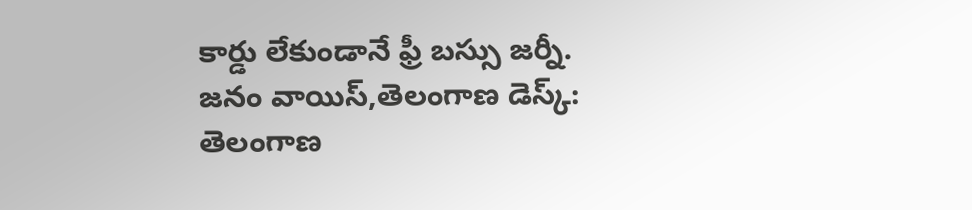కార్డు లేకుండానే ఫ్రీ బస్సు జర్నీ.
జనం వాయిస్,తెలంగాణ డెస్క్:
తెలంగాణ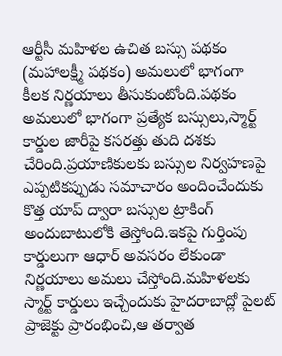ఆర్టీసీ మహిళల ఉచిత బస్సు పథకం (మహాలక్ష్మీ పథకం) అమలులో భాగంగా కీలక నిర్ణయాలు తీసుకుంటోంది.పథకం అమలులో భాగంగా ప్రత్యేక బస్సులు,స్మార్ట్ కార్డుల జారీపై కసరత్తు తుది దశకు చేరింది.ప్రయాణికులకు బస్సుల నిర్వహణపై ఎప్పటికప్పుడు సమాచారం అందించేందుకు కొత్త యాప్ ద్వారా బస్సుల ట్రాకింగ్ అందుబాటులోకి తెస్తోంది.ఇకపై గుర్తింపు కార్డులుగా ఆధార్ అవసరం లేకుండా నిర్ణయాలు అమలు చేస్తోంది.మహిళలకు స్మార్ట్ కార్డులు ఇచ్చేందుకు హైదరాబాద్లో పైలట్ ప్రాజెక్టు ప్రారంభించి,ఆ తర్వాత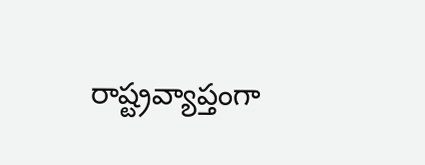రాష్ట్రవ్యాప్తంగా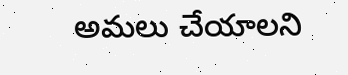అమలు చేయాలని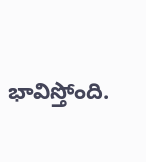భావిస్తోంది.